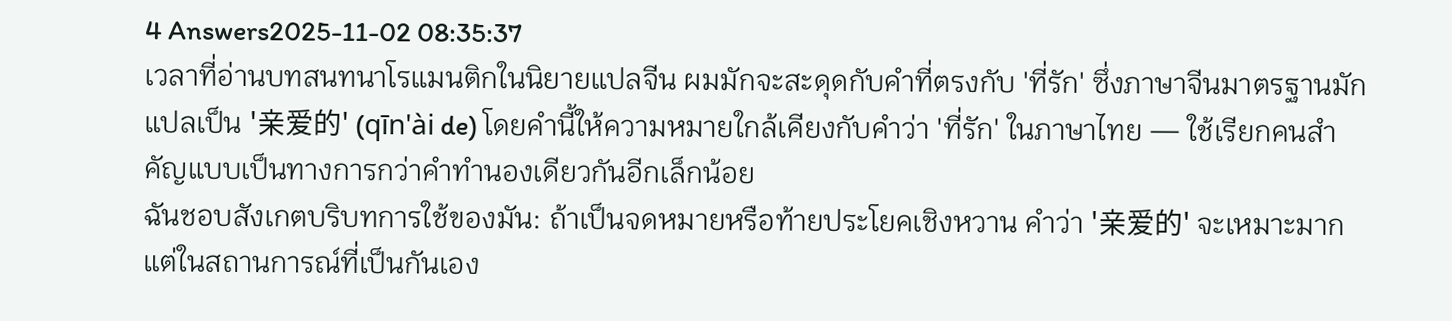4 Answers2025-11-02 08:35:37
เวลาที่อ่านบทสนทนาโรแมนติกในนิยายแปลจีน ผมมักจะสะดุดกับคำที่ตรงกับ 'ที่รัก' ซึ่งภาษาจีนมาตรฐานมักแปลเป็น '亲爱的' (qīn'ài de) โดยคำนี้ให้ความหมายใกล้เคียงกับคำว่า 'ที่รัก' ในภาษาไทย — ใช้เรียกคนสำคัญแบบเป็นทางการกว่าคำทำนองเดียวกันอีกเล็กน้อย
ฉันชอบสังเกตบริบทการใช้ของมัน: ถ้าเป็นจดหมายหรือท้ายประโยคเชิงหวาน คำว่า '亲爱的' จะเหมาะมาก แต่ในสถานการณ์ที่เป็นกันเอง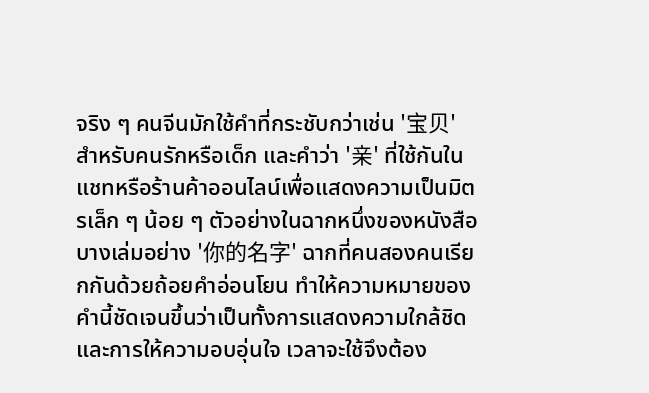จริง ๆ คนจีนมักใช้คำที่กระชับกว่าเช่น '宝贝' สำหรับคนรักหรือเด็ก และคำว่า '亲' ที่ใช้กันในแชทหรือร้านค้าออนไลน์เพื่อแสดงความเป็นมิตรเล็ก ๆ น้อย ๆ ตัวอย่างในฉากหนึ่งของหนังสือบางเล่มอย่าง '你的名字' ฉากที่คนสองคนเรียกกันด้วยถ้อยคำอ่อนโยน ทำให้ความหมายของคำนี้ชัดเจนขึ้นว่าเป็นทั้งการแสดงความใกล้ชิดและการให้ความอบอุ่นใจ เวลาจะใช้จึงต้อง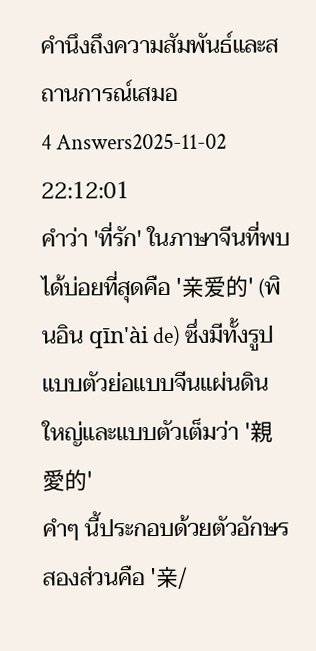คำนึงถึงความสัมพันธ์และสถานการณ์เสมอ
4 Answers2025-11-02 22:12:01
คำว่า 'ที่รัก' ในภาษาจีนที่พบได้บ่อยที่สุดคือ '亲爱的' (พินอิน qīn'ài de) ซึ่งมีทั้งรูปแบบตัวย่อแบบจีนแผ่นดินใหญ่และแบบตัวเต็มว่า '親愛的'
คำๆ นี้ประกอบด้วยตัวอักษรสองส่วนคือ '亲/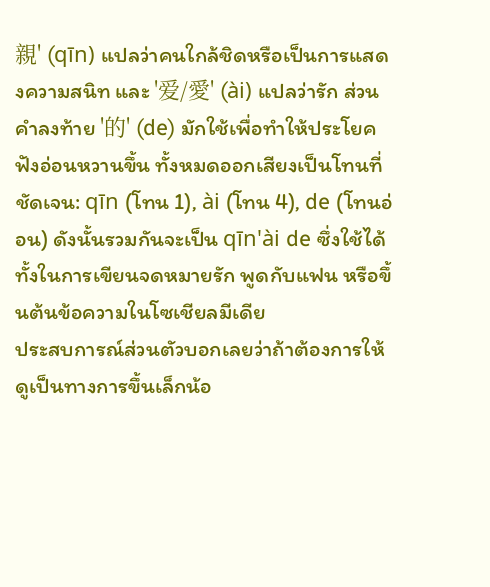親' (qīn) แปลว่าคนใกล้ชิดหรือเป็นการแสดงความสนิท และ '爱/愛' (ài) แปลว่ารัก ส่วนคำลงท้าย '的' (de) มักใช้เพื่อทำให้ประโยคฟังอ่อนหวานขึ้น ทั้งหมดออกเสียงเป็นโทนที่ชัดเจน: qīn (โทน 1), ài (โทน 4), de (โทนอ่อน) ดังนั้นรวมกันจะเป็น qīn'ài de ซึ่งใช้ได้ทั้งในการเขียนจดหมายรัก พูดกับแฟน หรือขึ้นต้นข้อความในโซเชียลมีเดีย
ประสบการณ์ส่วนตัวบอกเลยว่าถ้าต้องการให้ดูเป็นทางการขึ้นเล็กน้อ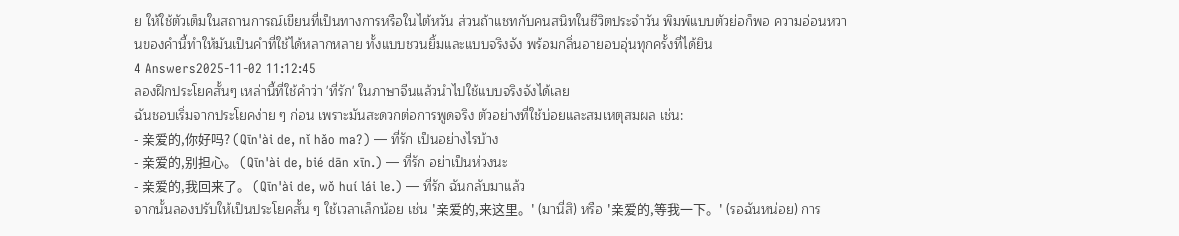ย ให้ใช้ตัวเต็มในสถานการณ์เขียนที่เป็นทางการหรือในไต้หวัน ส่วนถ้าแชทกับคนสนิทในชีวิตประจำวัน พิมพ์แบบตัวย่อก็พอ ความอ่อนหวานของคำนี้ทำให้มันเป็นคำที่ใช้ได้หลากหลาย ทั้งแบบชวนยิ้มและแบบจริงจัง พร้อมกลิ่นอายอบอุ่นทุกครั้งที่ได้ยิน
4 Answers2025-11-02 11:12:45
ลองฝึกประโยคสั้นๆ เหล่านี้ที่ใช้คำว่า 'ที่รัก' ในภาษาจีนแล้วนำไปใช้แบบจริงจังได้เลย
ฉันชอบเริ่มจากประโยคง่าย ๆ ก่อน เพราะมันสะดวกต่อการพูดจริง ตัวอย่างที่ใช้บ่อยและสมเหตุสมผล เช่น:
- 亲爱的,你好吗? (Qīn'ài de, nǐ hǎo ma?) — ที่รัก เป็นอย่างไรบ้าง
- 亲爱的,别担心。 (Qīn'ài de, bié dān xīn.) — ที่รัก อย่าเป็นห่วงนะ
- 亲爱的,我回来了。 (Qīn'ài de, wǒ huí lái le.) — ที่รัก ฉันกลับมาแล้ว
จากนั้นลองปรับให้เป็นประโยคสั้น ๆ ใช้เวลาเล็กน้อย เช่น '亲爱的,来这里。' (มานี่สิ) หรือ '亲爱的,等我一下。' (รอฉันหน่อย) การ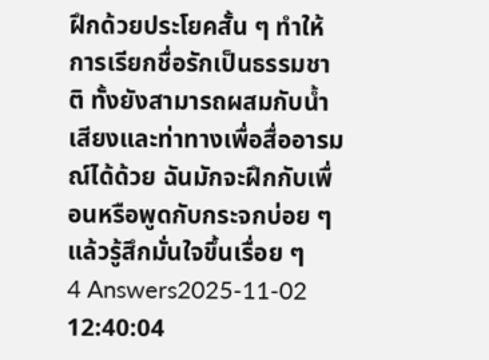ฝึกด้วยประโยคสั้น ๆ ทำให้การเรียกชื่อรักเป็นธรรมชาติ ทั้งยังสามารถผสมกับน้ำเสียงและท่าทางเพื่อสื่ออารมณ์ได้ด้วย ฉันมักจะฝึกกับเพื่อนหรือพูดกับกระจกบ่อย ๆ แล้วรู้สึกมั่นใจขึ้นเรื่อย ๆ
4 Answers2025-11-02 12:40:04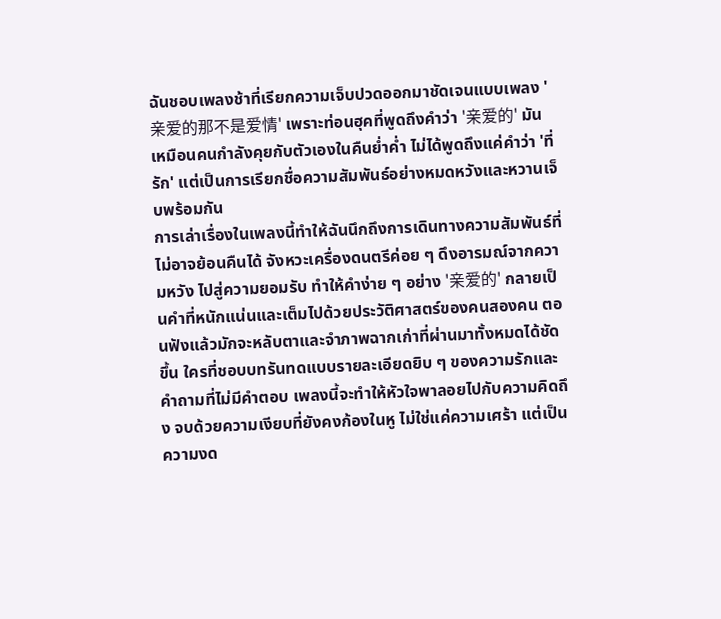ฉันชอบเพลงช้าที่เรียกความเจ็บปวดออกมาชัดเจนแบบเพลง '亲爱的那不是爱情' เพราะท่อนฮุคที่พูดถึงคำว่า '亲爱的' มันเหมือนคนกำลังคุยกับตัวเองในคืนย่ำค่ำ ไม่ได้พูดถึงแค่คำว่า 'ที่รัก' แต่เป็นการเรียกชื่อความสัมพันธ์อย่างหมดหวังและหวานเจ็บพร้อมกัน
การเล่าเรื่องในเพลงนี้ทำให้ฉันนึกถึงการเดินทางความสัมพันธ์ที่ไม่อาจย้อนคืนได้ จังหวะเครื่องดนตรีค่อย ๆ ดึงอารมณ์จากความหวัง ไปสู่ความยอมรับ ทำให้คำง่าย ๆ อย่าง '亲爱的' กลายเป็นคำที่หนักแน่นและเต็มไปด้วยประวัติศาสตร์ของคนสองคน ตอนฟังแล้วมักจะหลับตาและจำภาพฉากเก่าที่ผ่านมาทั้งหมดได้ชัดขึ้น ใครที่ชอบบทรันทดแบบรายละเอียดยิบ ๆ ของความรักและคำถามที่ไม่มีคำตอบ เพลงนี้จะทำให้หัวใจพาลอยไปกับความคิดถึง จบด้วยความเงียบที่ยังคงก้องในหู ไม่ใช่แค่ความเศร้า แต่เป็นความงด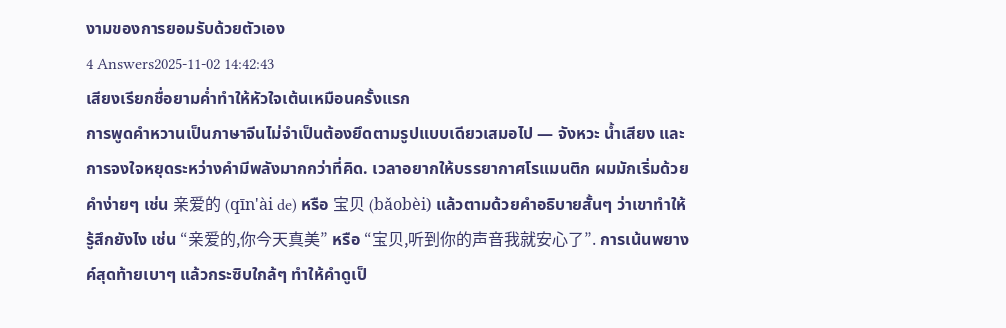งามของการยอมรับด้วยตัวเอง
4 Answers2025-11-02 14:42:43
เสียงเรียกชื่อยามค่ำทำให้หัวใจเต้นเหมือนครั้งแรก
การพูดคำหวานเป็นภาษาจีนไม่จำเป็นต้องยึดตามรูปแบบเดียวเสมอไป — จังหวะ น้ำเสียง และการจงใจหยุดระหว่างคำมีพลังมากกว่าที่คิด. เวลาอยากให้บรรยากาศโรแมนติก ผมมักเริ่มด้วยคำง่ายๆ เช่น 亲爱的 (qīn'ài de) หรือ 宝贝 (bǎobèi) แล้วตามด้วยคำอธิบายสั้นๆ ว่าเขาทำให้รู้สึกยังไง เช่น “亲爱的,你今天真美” หรือ “宝贝,听到你的声音我就安心了”. การเน้นพยางค์สุดท้ายเบาๆ แล้วกระซิบใกล้ๆ ทำให้คำดูเป็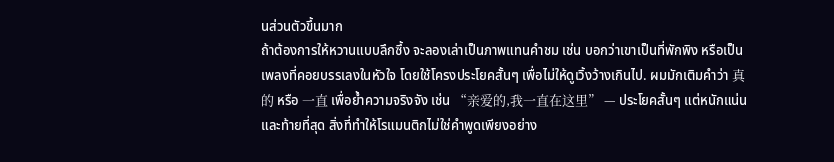นส่วนตัวขึ้นมาก
ถ้าต้องการให้หวานแบบลึกซึ้ง จะลองเล่าเป็นภาพแทนคำชม เช่น บอกว่าเขาเป็นที่พักพิง หรือเป็นเพลงที่คอยบรรเลงในหัวใจ โดยใช้โครงประโยคสั้นๆ เพื่อไม่ให้ดูเวิ้งว้างเกินไป. ผมมักเติมคำว่า 真的 หรือ 一直 เพื่อย้ำความจริงจัง เช่น “亲爱的,我一直在这里” — ประโยคสั้นๆ แต่หนักแน่น และท้ายที่สุด สิ่งที่ทำให้โรแมนติกไม่ใช่คำพูดเพียงอย่าง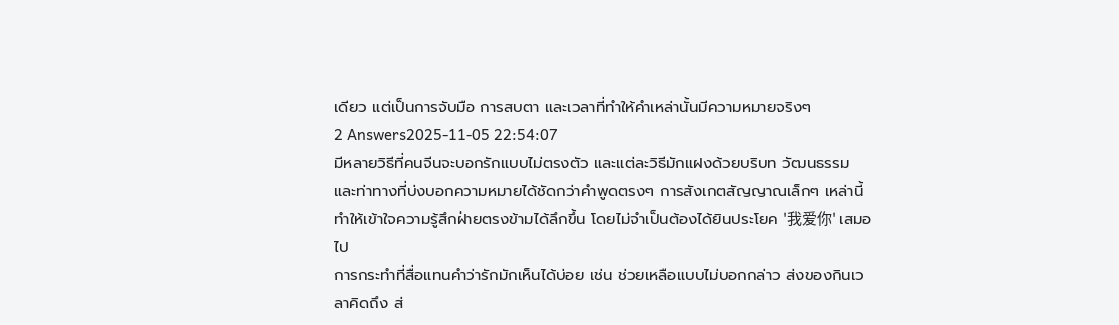เดียว แต่เป็นการจับมือ การสบตา และเวลาที่ทำให้คำเหล่านั้นมีความหมายจริงๆ
2 Answers2025-11-05 22:54:07
มีหลายวิธีที่คนจีนจะบอกรักแบบไม่ตรงตัว และแต่ละวิธีมักแฝงด้วยบริบท วัฒนธรรม และท่าทางที่บ่งบอกความหมายได้ชัดกว่าคำพูดตรงๆ การสังเกตสัญญาณเล็กๆ เหล่านี้ทำให้เข้าใจความรู้สึกฝ่ายตรงข้ามได้ลึกขึ้น โดยไม่จำเป็นต้องได้ยินประโยค '我爱你' เสมอไป
การกระทำที่สื่อแทนคำว่ารักมักเห็นได้บ่อย เช่น ช่วยเหลือแบบไม่บอกกล่าว ส่งของกินเวลาคิดถึง ส่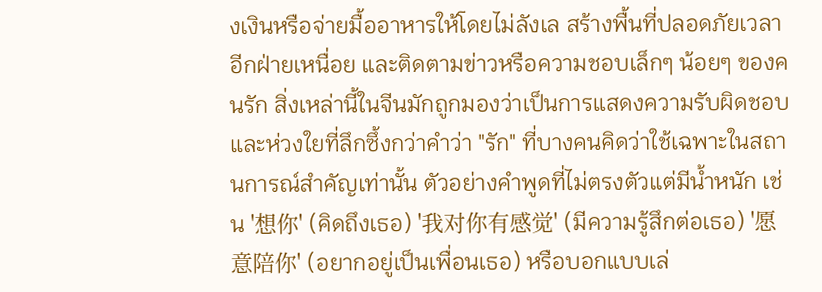งเงินหรือจ่ายมื้ออาหารให้โดยไม่ลังเล สร้างพื้นที่ปลอดภัยเวลาอีกฝ่ายเหนื่อย และติดตามข่าวหรือความชอบเล็กๆ น้อยๆ ของคนรัก สิ่งเหล่านี้ในจีนมักถูกมองว่าเป็นการแสดงความรับผิดชอบและห่วงใยที่ลึกซึ้งกว่าคำว่า "รัก" ที่บางคนคิดว่าใช้เฉพาะในสถานการณ์สำคัญเท่านั้น ตัวอย่างคำพูดที่ไม่ตรงตัวแต่มีน้ำหนัก เช่น '想你' (คิดถึงเธอ) '我对你有感觉' (มีความรู้สึกต่อเธอ) '愿意陪你' (อยากอยู่เป็นเพื่อนเธอ) หรือบอกแบบเล่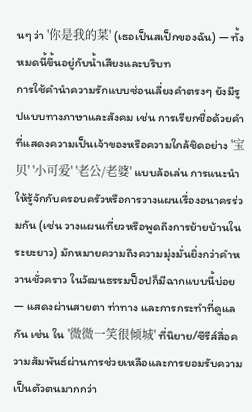นๆ ว่า '你是我的菜' (เธอเป็นสเป็กของฉัน) — ทั้งหมดนี้ขึ้นอยู่กับน้ำเสียงและบริบท
การใช้คำนำความรักแบบซ่อนเลี่ยงคำตรงๆ ยังมีรูปแบบทางภาษาและสังคม เช่น การเรียกชื่อด้วยคำที่แสดงความเป็นเจ้าของหรือความใกล้ชิดอย่าง '宝贝' '小可爱' '老公/老婆' แบบล้อเล่น การแนะนำให้รู้จักกับครอบครัวหรือการวางแผนเรื่องอนาครร่วมกัน (เช่น วางแผนเที่ยวหรือพูดถึงการย้ายบ้านในระยะยาว) มักหมายความถึงความมุ่งมั่นยิ่งกว่าคำหวานชั่วคราว ในวัฒนธรรมป็อปก็มีฉากแบบนี้บ่อย — แสดงผ่านสายตา ท่าทาง และการกระทำที่ดูแลกัน เช่น ใน '微微一笑很倾城' ที่นิยาย/ซีรีส์สื่อความสัมพันธ์ผ่านการช่วยเหลือและการยอมรับความเป็นตัวตนมากกว่า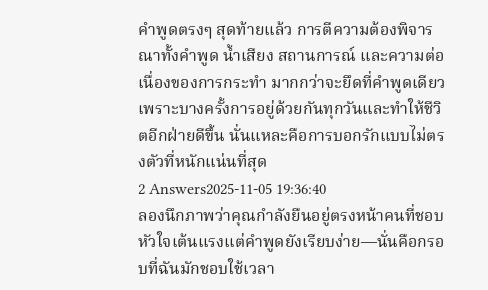คำพูดตรงๆ สุดท้ายแล้ว การตีความต้องพิจารณาทั้งคำพูด น้ำเสียง สถานการณ์ และความต่อเนื่องของการกระทำ มากกว่าจะยึดที่คำพูดเดียว เพราะบางครั้งการอยู่ด้วยกันทุกวันและทำให้ชีวิตอีกฝ่ายดีขึ้น นั่นแหละคือการบอกรักแบบไม่ตรงตัวที่หนักแน่นที่สุด
2 Answers2025-11-05 19:36:40
ลองนึกภาพว่าคุณกำลังยืนอยู่ตรงหน้าคนที่ชอบ หัวใจเต้นแรงแต่คำพูดยังเรียบง่าย—นั่นคือกรอบที่ฉันมักชอบใช้เวลา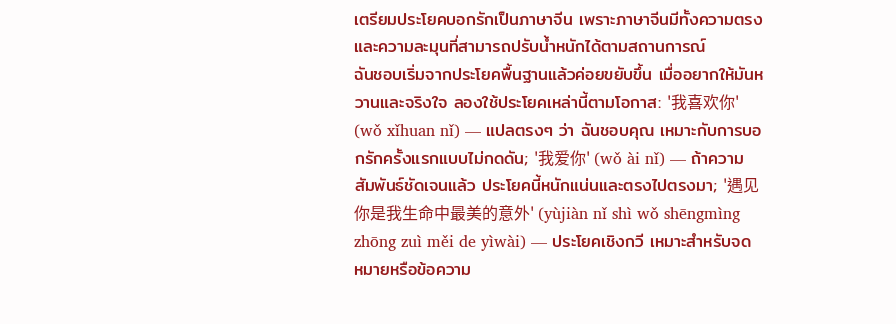เตรียมประโยคบอกรักเป็นภาษาจีน เพราะภาษาจีนมีทั้งความตรงและความละมุนที่สามารถปรับน้ำหนักได้ตามสถานการณ์
ฉันชอบเริ่มจากประโยคพื้นฐานแล้วค่อยขยับขึ้น เมื่ออยากให้มันหวานและจริงใจ ลองใช้ประโยคเหล่านี้ตามโอกาส: '我喜欢你' (wǒ xǐhuan nǐ) — แปลตรงๆ ว่า ฉันชอบคุณ เหมาะกับการบอกรักครั้งแรกแบบไม่กดดัน; '我爱你' (wǒ ài nǐ) — ถ้าความสัมพันธ์ชัดเจนแล้ว ประโยคนี้หนักแน่นและตรงไปตรงมา; '遇见你是我生命中最美的意外' (yùjiàn nǐ shì wǒ shēngmìng zhōng zuì měi de yìwài) — ประโยคเชิงกวี เหมาะสำหรับจดหมายหรือข้อความ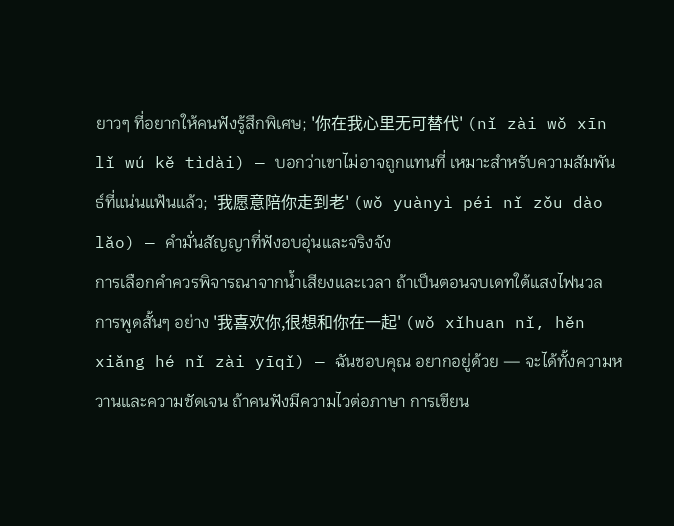ยาวๆ ที่อยากให้คนฟังรู้สึกพิเศษ; '你在我心里无可替代' (nǐ zài wǒ xīn lǐ wú kě tìdài) — บอกว่าเขาไม่อาจถูกแทนที่ เหมาะสำหรับความสัมพันธ์ที่แน่นแฟ้นแล้ว; '我愿意陪你走到老' (wǒ yuànyì péi nǐ zǒu dào lǎo) — คำมั่นสัญญาที่ฟังอบอุ่นและจริงจัง
การเลือกคำควรพิจารณาจากน้ำเสียงและเวลา ถ้าเป็นตอนจบเดทใต้แสงไฟนวล การพูดสั้นๆ อย่าง '我喜欢你,很想和你在一起' (wǒ xǐhuan nǐ, hěn xiǎng hé nǐ zài yīqǐ) — ฉันชอบคุณ อยากอยู่ด้วย — จะได้ทั้งความหวานและความชัดเจน ถ้าคนฟังมีความไวต่อภาษา การเขียน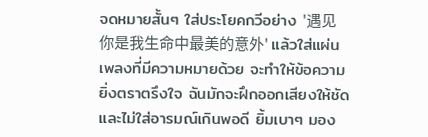จดหมายสั้นๆ ใส่ประโยคกวีอย่าง '遇见你是我生命中最美的意外' แล้วใส่แผ่นเพลงที่มีความหมายด้วย จะทำให้ข้อความยิ่งตราตรึงใจ ฉันมักจะฝึกออกเสียงให้ชัดและไม่ใส่อารมณ์เกินพอดี ยิ้มเบาๆ มอง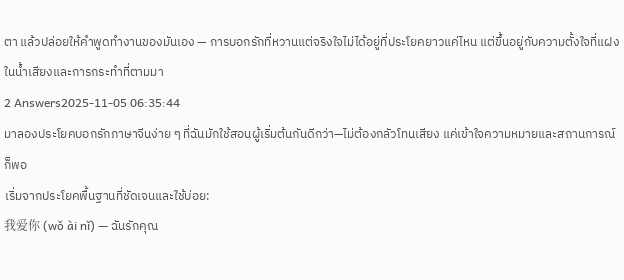ตา แล้วปล่อยให้คำพูดทำงานของมันเอง — การบอกรักที่หวานแต่จริงใจไม่ได้อยู่ที่ประโยคยาวแค่ไหน แต่ขึ้นอยู่กับความตั้งใจที่แฝงในน้ำเสียงและการกระทำที่ตามมา
2 Answers2025-11-05 06:35:44
มาลองประโยคบอกรักภาษาจีนง่าย ๆ ที่ฉันมักใช้สอนผู้เริ่มต้นกันดีกว่า—ไม่ต้องกลัวโทนเสียง แค่เข้าใจความหมายและสถานการณ์ก็พอ
เริ่มจากประโยคพื้นฐานที่ชัดเจนและใช้บ่อย:
我爱你 (wǒ ài nǐ) — ฉันรักคุณ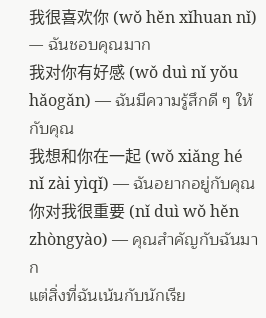我很喜欢你 (wǒ hěn xǐhuan nǐ) — ฉันชอบคุณมาก
我对你有好感 (wǒ duì nǐ yǒu hǎogǎn) — ฉันมีความรู้สึกดี ๆ ให้กับคุณ
我想和你在一起 (wǒ xiǎng hé nǐ zài yìqǐ) — ฉันอยากอยู่กับคุณ
你对我很重要 (nǐ duì wǒ hěn zhòngyào) — คุณสำคัญกับฉันมาก
แต่สิ่งที่ฉันเน้นกับนักเรีย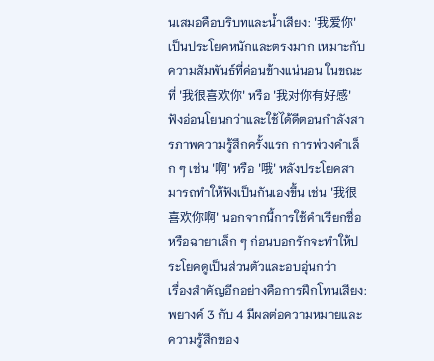นเสมอคือบริบทและน้ำเสียง: '我爱你' เป็นประโยคหนักและตรงมาก เหมาะกับความสัมพันธ์ที่ค่อนข้างแน่นอน ในขณะที่ '我很喜欢你' หรือ '我对你有好感' ฟังอ่อนโยนกว่าและใช้ได้ดีตอนกำลังสารภาพความรู้สึกครั้งแรก การพ่วงคำเล็ก ๆ เช่น '啊' หรือ '哦' หลังประโยคสามารถทำให้ฟังเป็นกันเองขึ้น เช่น '我很喜欢你啊' นอกจากนี้การใช้คำเรียกชื่อหรือฉายาเล็ก ๆ ก่อนบอกรักจะทำให้ประโยคดูเป็นส่วนตัวและอบอุ่นกว่า
เรื่องสำคัญอีกอย่างคือการฝึกโทนเสียง: พยางค์ 3 กับ 4 มีผลต่อความหมายและความรู้สึกของ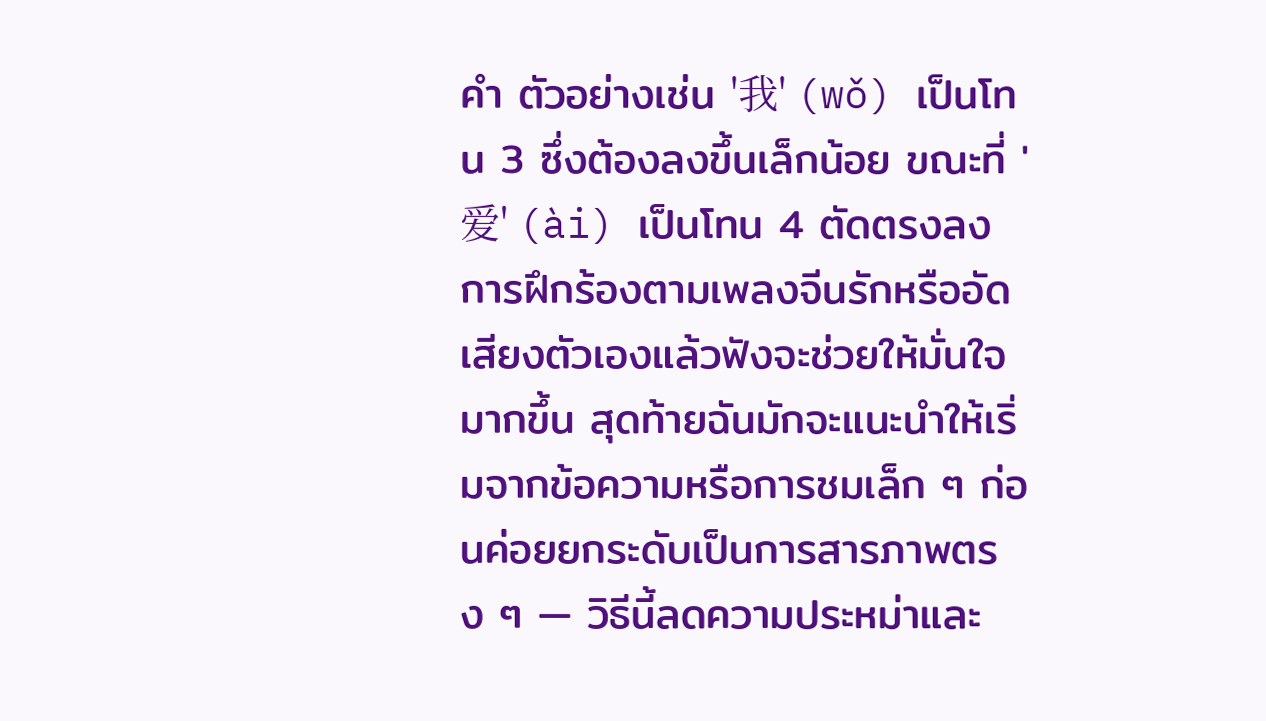คำ ตัวอย่างเช่น '我' (wǒ) เป็นโทน 3 ซึ่งต้องลงขึ้นเล็กน้อย ขณะที่ '爱' (ài) เป็นโทน 4 ตัดตรงลง การฝึกร้องตามเพลงจีนรักหรืออัดเสียงตัวเองแล้วฟังจะช่วยให้มั่นใจมากขึ้น สุดท้ายฉันมักจะแนะนำให้เริ่มจากข้อความหรือการชมเล็ก ๆ ก่อนค่อยยกระดับเป็นการสารภาพตรง ๆ — วิธีนี้ลดความประหม่าและ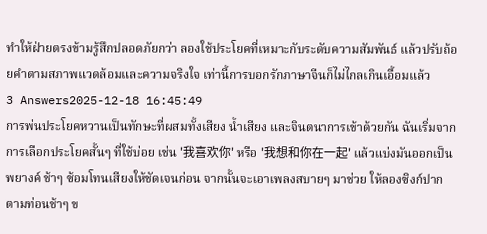ทำให้ฝ่ายตรงข้ามรู้สึกปลอดภัยกว่า ลองใช้ประโยคที่เหมาะกับระดับความสัมพันธ์ แล้วปรับถ้อยคำตามสภาพแวดล้อมและความจริงใจ เท่านี้การบอกรักภาษาจีนก็ไม่ไกลเกินเอื้อมแล้ว
3 Answers2025-12-18 16:45:49
การพ่นประโยคหวานเป็นทักษะที่ผสมทั้งเสียง น้ำเสียง และจินตนาการเข้าด้วยกัน ฉันเริ่มจากการเลือกประโยคสั้นๆ ที่ใช้บ่อย เช่น '我喜欢你' หรือ '我想和你在一起' แล้วแบ่งมันออกเป็นพยางค์ ช้าๆ ซ้อมโทนเสียงให้ชัดเจนก่อน จากนั้นจะเอาเพลงสบายๆ มาช่วย ให้ลองซิงก์ปากตามท่อนช้าๆ ข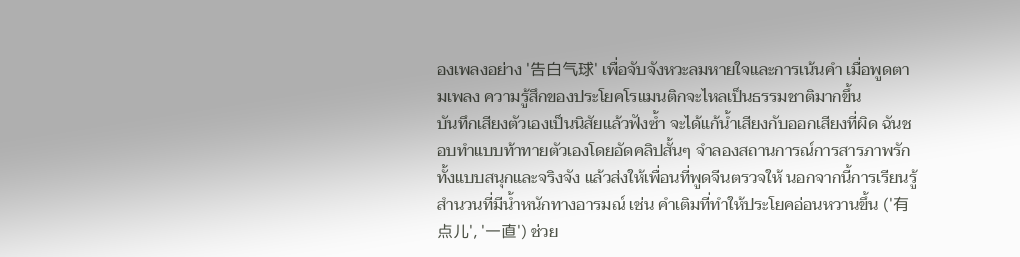องเพลงอย่าง '告白气球' เพื่อจับจังหวะลมหายใจและการเน้นคำ เมื่อพูดตามเพลง ความรู้สึกของประโยคโรแมนติกจะไหลเป็นธรรมชาติมากขึ้น
บันทึกเสียงตัวเองเป็นนิสัยแล้วฟังซ้ำ จะได้แก้น้ำเสียงกับออกเสียงที่ผิด ฉันชอบทำแบบท้าทายตัวเองโดยอัดคลิปสั้นๆ จำลองสถานการณ์การสารภาพรัก ทั้งแบบสนุกและจริงจัง แล้วส่งให้เพื่อนที่พูดจีนตรวจให้ นอกจากนี้การเรียนรู้สำนวนที่มีน้ำหนักทางอารมณ์ เช่น คำเติมที่ทำให้ประโยคอ่อนหวานขึ้น ('有点儿', '一直') ช่วย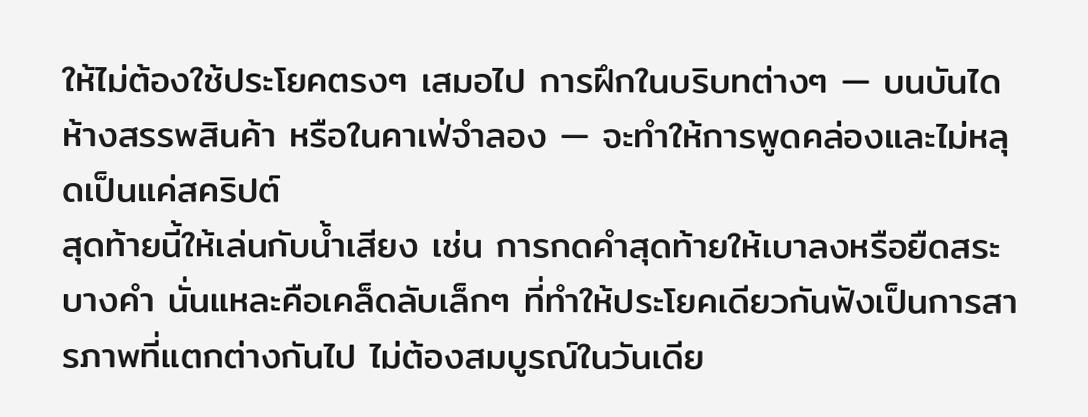ให้ไม่ต้องใช้ประโยคตรงๆ เสมอไป การฝึกในบริบทต่างๆ — บนบันได ห้างสรรพสินค้า หรือในคาเฟ่จำลอง — จะทำให้การพูดคล่องและไม่หลุดเป็นแค่สคริปต์
สุดท้ายนี้ให้เล่นกับน้ำเสียง เช่น การกดคำสุดท้ายให้เบาลงหรือยืดสระบางคำ นั่นแหละคือเคล็ดลับเล็กๆ ที่ทำให้ประโยคเดียวกันฟังเป็นการสารภาพที่แตกต่างกันไป ไม่ต้องสมบูรณ์ในวันเดีย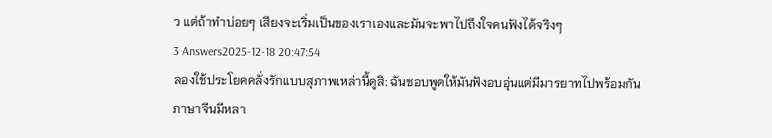ว แต่ถ้าทำบ่อยๆ เสียงจะเริ่มเป็นของเราเองและมันจะพาไปถึงใจคนฟังได้จริงๆ
3 Answers2025-12-18 20:47:54
ลองใช้ประโยคคลั่งรักแบบสุภาพเหล่านี้ดูสิ: ฉันชอบพูดให้มันฟังอบอุ่นแต่มีมารยาทไปพร้อมกัน
ภาษาจีนมีหลา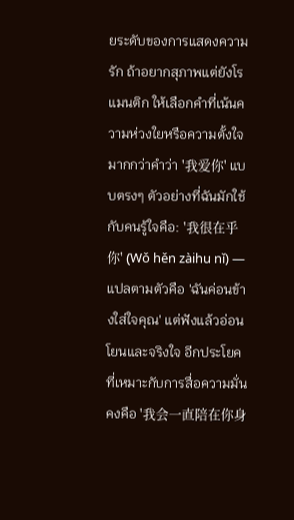ยระดับของการแสดงความรัก ถ้าอยากสุภาพแต่ยังโรแมนติก ให้เลือกคำที่เน้นความห่วงใยหรือความตั้งใจมากกว่าคำว่า '我爱你' แบบตรงๆ ตัวอย่างที่ฉันมักใช้กับคนรู้ใจคือ: '我很在乎你' (Wǒ hěn zàihu nǐ) — แปลตามตัวคือ 'ฉันค่อนข้างใส่ใจคุณ' แต่ฟังแล้วอ่อนโยนและจริงใจ อีกประโยคที่เหมาะกับการสื่อความมั่นคงคือ '我会一直陪在你身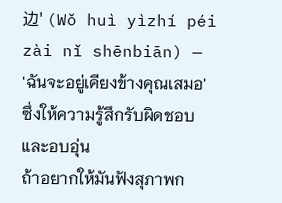边' (Wǒ huì yìzhí péi zài nǐ shēnbiān) — 'ฉันจะอยู่เคียงข้างคุณเสมอ' ซึ่งให้ความรู้สึกรับผิดชอบและอบอุ่น
ถ้าอยากให้มันฟังสุภาพก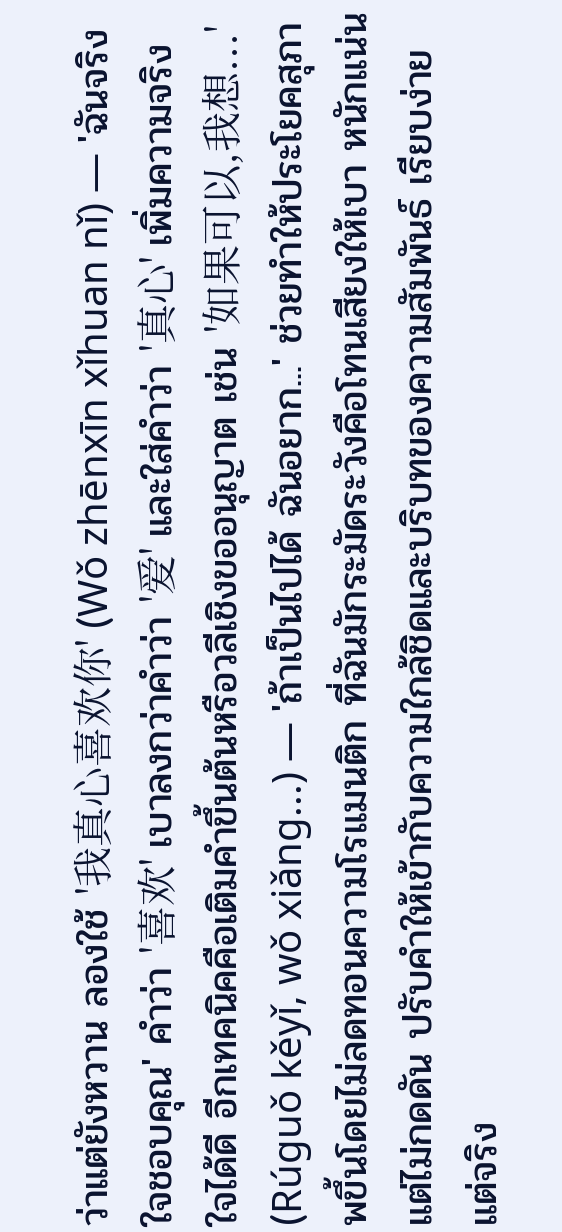ว่าแต่ยังหวาน ลองใช้ '我真心喜欢你' (Wǒ zhēnxīn xǐhuan nǐ) — 'ฉันจริงใจชอบคุณ' คำว่า '喜欢' เบาลงกว่าคำว่า '爱' และใส่คำว่า '真心' เพิ่มความจริงใจได้ดี อีกเทคนิคคือเติมคำขึ้นต้นหรือวลีเชิงขออนุญาต เช่น '如果可以,我想...' (Rúguǒ kěyǐ, wǒ xiǎng...) — 'ถ้าเป็นไปได้ ฉันอยาก...' ช่วยทำให้ประโยคสุภาพขึ้นโดยไม่ลดทอนความโรแมนติก ที่ฉันมักระมัดระวังคือโทนเสียงให้เบา หนักแน่นแต่ไม่กดดัน ปรับคำให้เข้ากับความใกล้ชิดและบริบทของความสัมพันธ์ เรียบง่ายแต่จริง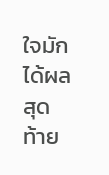ใจมักได้ผลสุดท้าย